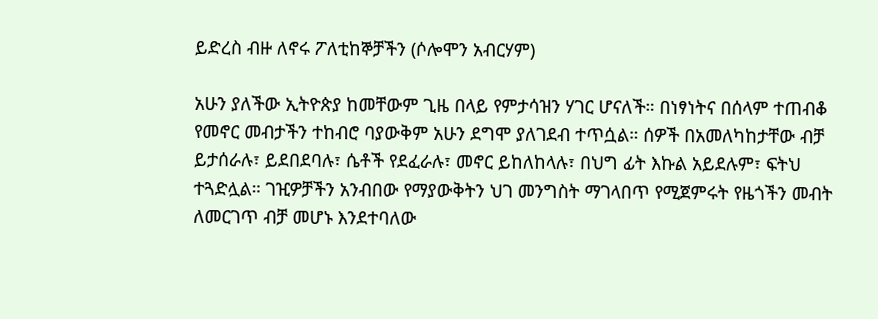ይድረስ ብዙ ለኖሩ ፖለቲከኞቻችን (ሶሎሞን አብርሃም)

አሁን ያለችው ኢትዮጵያ ከመቸውም ጊዜ በላይ የምታሳዝን ሃገር ሆናለች። በነፃነትና በሰላም ተጠብቆ የመኖር መብታችን ተከብሮ ባያውቅም አሁን ደግሞ ያለገደብ ተጥሷል። ሰዎች በአመለካከታቸው ብቻ ይታሰራሉ፣ ይደበደባሉ፣ ሴቶች የደፈራሉ፣ መኖር ይከለከላሉ፣ በህግ ፊት እኩል አይደሉም፣ ፍትህ ተጓድሏል። ገዢዎቻችን አንብበው የማያውቅትን ህገ መንግስት ማገላበጥ የሚጀምሩት የዜጎችን መብት ለመርገጥ ብቻ መሆኑ እንደተባለው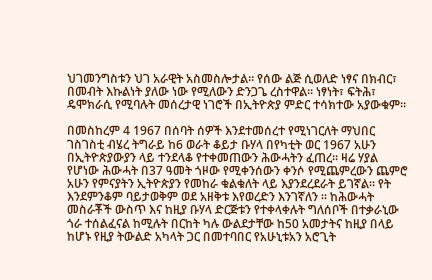ህገመንግስቱን ህገ አራዊት አስመስሎታል። የሰው ልጅ ሲወለድ ነፃና በክብር፣ በመብት እኩልነት ያለው ነው የሚለውን ድንጋጌ ረስተዋል። ነፃነት፣ ፍትሕ፣ ዴሞክራሲ የሚባሉት መሰረታዊ ነገሮች በኢትዮጵያ ምድር ተሳክተው አያውቁም።

በመስከረም 4 1967 በሰባት ሰዎች እንደተመሰረተ የሚነገርለት ማህበር ገስገስቲ ብሄረ ትግራይ ከ6 ወራት ቆይታ ቡሃላ በየካቲት ወር 1967 አሁን በኢትዮጵያውያን ላይ ተንደላቆ የተቀመጠውን ሕውሓትን ፈጠረ። ዛሬ ሃያል የሆነው ሕውሓት በ37 ዓመት ጎዞው የሚቀንሰውን ቀንሶ የሚጨምረውን ጨምሮ አሁን የምናያትን ኢትዮጵያን የመከራ ቁልቁለት ላይ እያንደረደራት ይገኛል። የት እንደምንቆም ባይታወቅም ወደ አዘቅቱ እየወረድን እንገኛለን ። ከሕውሓት መስራቾች ውስጥ እና ከዚያ ቡሃላ ድርጅቱን የተቀላቀሉት ግለሰቦች በተቃራኒው ጎራ ተሰልፈናል ከሚሉት በርከት ካሉ ውልደታቸው ከ50 አመታትና ከዚያ በላይ ከሆኑ የዚያ ትውልድ አካላት ጋር በመተባበር የአሁኒቱአን አሮጊት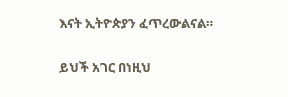እናት ኢትዮጵያን ፈጥረውልናል።

ይህች አገር በነዚህ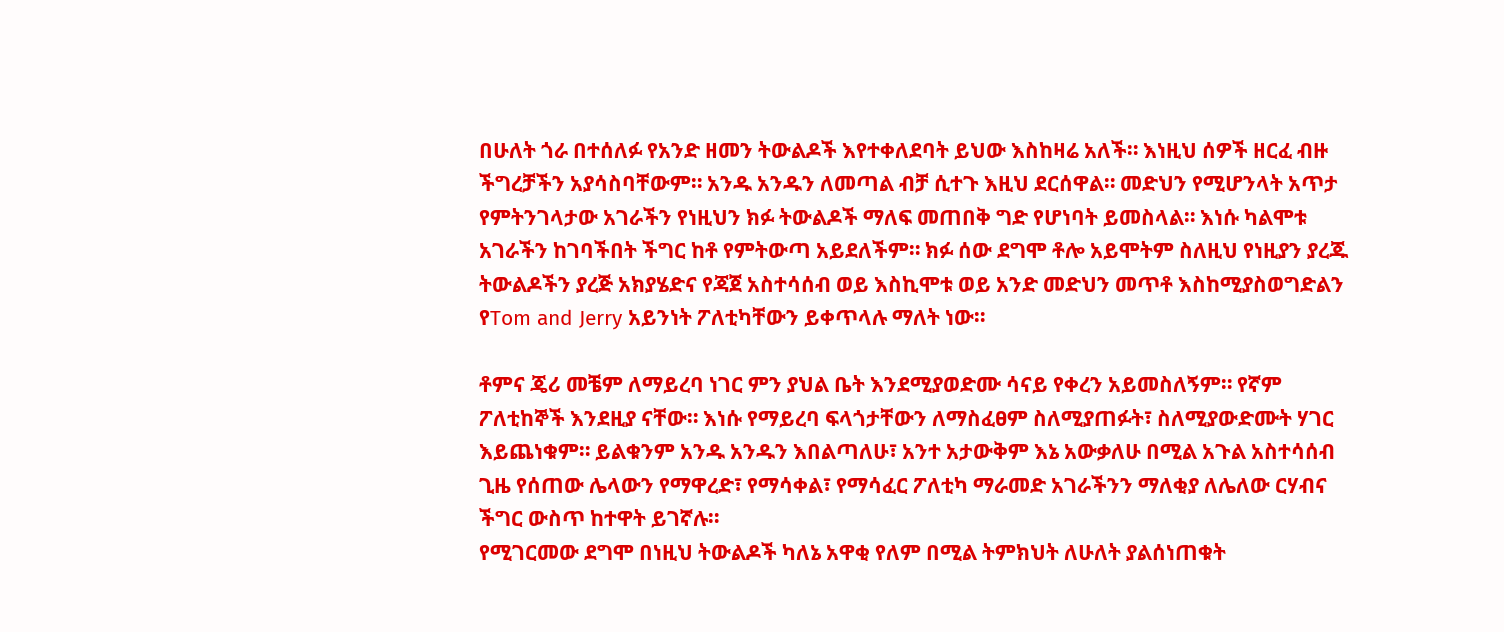በሁለት ጎራ በተሰለፉ የአንድ ዘመን ትውልዶች እየተቀለደባት ይህው እስከዛሬ አለች። እነዚህ ሰዎች ዘርፈ ብዙ ችግረቻችን አያሳስባቸውም። አንዱ አንዱን ለመጣል ብቻ ሲተጉ እዚህ ደርሰዋል። መድህን የሚሆንላት አጥታ የምትንገላታው አገራችን የነዚህን ክፉ ትውልዶች ማለፍ መጠበቅ ግድ የሆነባት ይመስላል። እነሱ ካልሞቱ አገራችን ከገባችበት ችግር ከቶ የምትውጣ አይደለችም። ክፉ ሰው ደግሞ ቶሎ አይሞትም ስለዚህ የነዚያን ያረጁ ትውልዶችን ያረጅ አክያሄድና የጃጀ አስተሳሰብ ወይ እስኪሞቱ ወይ አንድ መድህን መጥቶ እስከሚያስወግድልን የTom and Jerry አይንነት ፖለቲካቸውን ይቀጥላሉ ማለት ነው።

ቶምና ጄሪ መቼም ለማይረባ ነገር ምን ያህል ቤት እንደሚያወድሙ ሳናይ የቀረን አይመስለኝም። የኛም ፖለቲከኞች እንደዚያ ናቸው። እነሱ የማይረባ ፍላጎታቸውን ለማስፈፀም ስለሚያጠፉት፣ ስለሚያውድሙት ሃገር እይጨነቁም። ይልቁንም አንዱ አንዱን እበልጣለሁ፣ አንተ አታውቅም እኔ አውቃለሁ በሚል አጉል አስተሳሰብ ጊዜ የሰጠው ሌላውን የማዋረድ፣ የማሳቀል፣ የማሳፈር ፖለቲካ ማራመድ አገራችንን ማለቂያ ለሌለው ርሃብና ችግር ውስጥ ከተዋት ይገኛሉ።
የሚገርመው ደግሞ በነዚህ ትውልዶች ካለኔ አዋቂ የለም በሚል ትምክህት ለሁለት ያልሰነጠቁት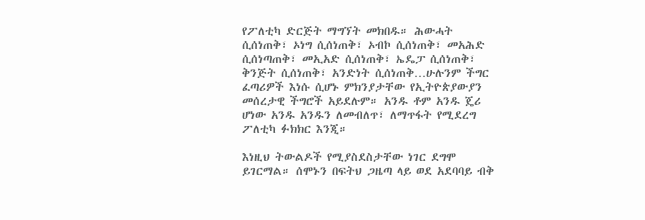የፖለቲካ ድርጅት ማግኘት መክበዱ። ሕውሓት ሲሰነጠቅ፣ ኦነግ ሲሰነጠቅ፣ ኦብኮ ሲሰነጠቅ፣ መአሕድ ሲሰነጣጠቅ፣ መኢአድ ሲሰነጠቅ፣ ኤዴፓ ሲሰነጠቅ፣ ቅንጅት ሲሰነጠቅ፣ አንድነት ሲሰነጠቅ…ሁሉንም ችግር ፈጣሪዎች እነሱ ሲሆኑ ምክንያታቸው የኢትዮጵያውያን መሰረታዊ ችግሮች አይደሉም። አንዱ ቶም አንዱ ጄሪ ሆነው አንዱ አንዱን ለመብለጥ፣ ለማጥፋት የሚደረግ ፖለቲካ ፉክክር እንጂ።

እነዚህ ትውልዶች የሚያስደስታቸው ነገር ደግሞ ይገርማል። ሰሞኑን በፍትህ ጋዜጣ ላይ ወደ አደባባይ ብቅ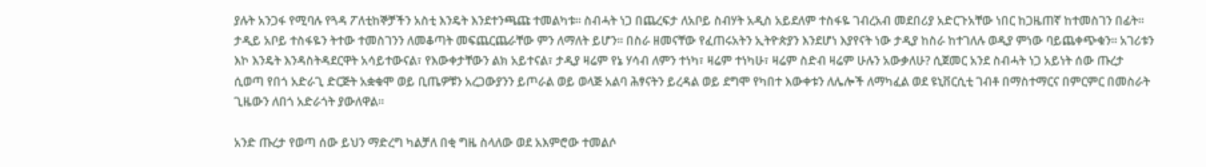ያሉት አንጋፋ የሚባሉ የጓዳ ፖለቲከኞቻችን አስቲ እንዴት እንደተንጫጩ ተመልካቱ። ስብሓት ነጋ በጨረፍታ ለአቦይ ስብሃት አዲስ አይደለም ተስፋዬ ገብረአብ መደበሪያ አድርጉአቸው ነበር ከጋዜጠኛ ከተመስገን በፊት። ታዲይ አቦይ ተስፋዬን ትተው ተመስገንን ለመቆጣት መፍጨርጨራቸው ምን ለማለት ይሆን። በስራ ዘመናቸው የፈጠሩአትን ኢትዮጵያን እንደሆነ እያየናት ነው ታዲያ ከስራ ከተገለሉ ወዲያ ምነው ባይጨቀጭቁን። አገሪቱን እኮ እንዴት እንዳስትዳደርዋት አሳይተውናል፣ የእውቀታቸውን ልክ አይተናል፣ ታዲያ ዛሬም የኔ ሃሳብ ለምን ተነካ፣ ዛሬም ተነካሁ፣ ዛሬም ስድብ ዛሬም ሁሉን አውቃለሁ? ሲጀመር አንደ ስብሓት ነጋ አይነት ሰው ጡረታ ሲወጣ የበጎ አድራጊ ድርጅት አቋቁሞ ወይ ቢጤዎቹን አረጋውያንን ይጦራል ወይ ወላጅ አልባ ሕፃናትን ይረዳል ወይ ደግሞ የካበተ እውቀቱን ለሌሎች ለማካፈል ወደ ዩኒቨርሲቲ ገብቶ በማስተማርና በምርምር በመስራት ጊዜውን ለበጎ አድራጎት ያውለዋል።

አንድ ጡረታ የወጣ ሰው ይህን ማድረግ ካልቻለ በቂ ግዜ ስላለው ወደ አእምሮው ተመልሶ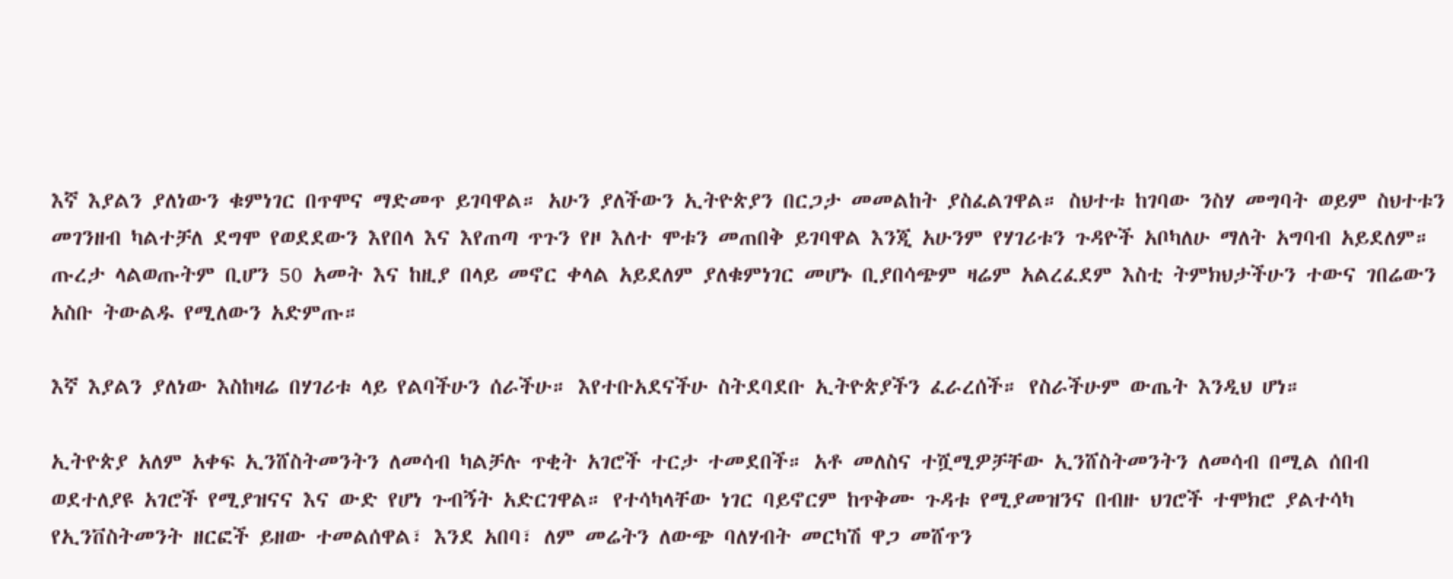እኛ እያልን ያለነውን ቁምነገር በጥሞና ማድመጥ ይገባዋል። አሁን ያለችውን ኢትዮጵያን በርጋታ መመልከት ያስፈልገዋል። ስህተቱ ከገባው ንስሃ መግባት ወይም ስህተቱን መገንዘብ ካልተቻለ ደግሞ የወደደውን እየበላ እና እየጠጣ ጥጉን የዞ እለተ ሞቱን መጠበቅ ይገባዋል እንጂ አሁንም የሃገሪቱን ጉዳዮች አቦካለሁ ማለት አግባብ አይደለም። ጡረታ ላልወጡትም ቢሆን 50 አመት እና ከዚያ በላይ መኖር ቀላል አይደለም ያለቁምነገር መሆኑ ቢያበሳጭም ዛሬም አልረፈደም እስቲ ትምክህታችሁን ተውና ገበሬውን አስቡ ትውልዱ የሚለውን አድምጡ።

እኛ እያልን ያለነው እስከዛሬ በሃገሪቱ ላይ የልባችሁን ሰራችሁ። እየተቡአደናችሁ ስትደባደቡ ኢትዮጵያችን ፈራረሰች። የስራችሁም ውጤት እንዲህ ሆነ።

ኢትዮጵያ አለም አቀፍ ኢንሸስትመንትን ለመሳብ ካልቻሉ ጥቂት አገሮች ተርታ ተመደበች። አቶ መለስና ተሿሚዎቻቸው ኢንሸስትመንትን ለመሳብ በሚል ሰበብ ወደተለያዩ አገሮች የሚያዝናና እና ውድ የሆነ ጉብኝት አድርገዋል። የተሳካላቸው ነገር ባይኖርም ከጥቅሙ ጉዳቱ የሚያመዝንና በብዙ ህገሮች ተሞክሮ ያልተሳካ የኢንቨስትመንት ዘርፎች ይዘው ተመልሰዋል፣ እንደ አበባ፣ ለም መሬትን ለውጭ ባለሃብት መርካሽ ዋጋ መሸጥን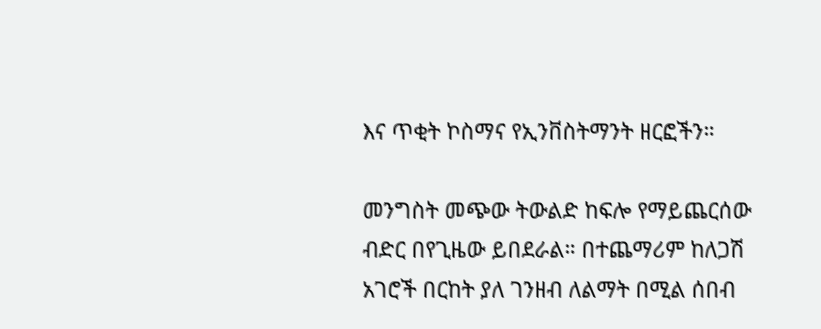እና ጥቂት ኮስማና የኢንቨስትማንት ዘርፎችን።

መንግስት መጭው ትውልድ ከፍሎ የማይጨርሰው ብድር በየጊዜው ይበደራል። በተጨማሪም ከለጋሽ አገሮች በርከት ያለ ገንዘብ ለልማት በሚል ሰበብ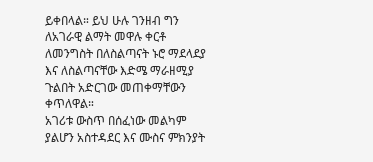ይቀበላል። ይህ ሁሉ ገንዘብ ግን ለአገራዊ ልማት መዋሉ ቀርቶ ለመንግስት በለስልጣናት ኑሮ ማደላደያ እና ለስልጣናቸው እድሜ ማራዘሚያ ጉልበት አድርገው መጠቀማቸውን ቀጥለዋል።
አገሪቱ ውስጥ በሰፈነው መልካም ያልሆን አስተዳደር እና ሙስና ምክንያት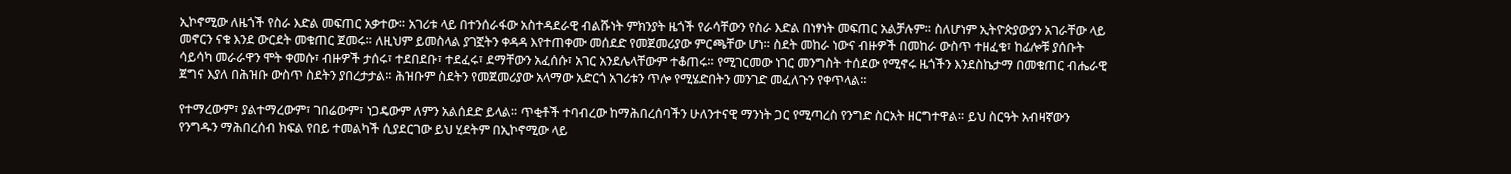ኢኮኖሚው ለዜጎች የስራ እድል መፍጠር አቃተው። አገሪቱ ላይ በተንሰራፋው አስተዳደራዊ ብልሹነት ምክንያት ዜጎች የራሳቸውን የስራ እድል በነፃነት መፍጠር አልቻሉም። ስለሆነም ኢትዮጵያውያን አገራቸው ላይ መኖርን ናቁ እንደ ውርደት መቁጠር ጀመሩ። ለዚህም ይመስላል ያገኟትን ቀዳዳ እየተጠቀሙ መሰደድ የመጀመሪያው ምርጫቸው ሆነ። ስደት መከራ ነውና ብዙዎች በመከራ ውስጥ ተዘፈቁ፣ ከፊሎቹ ያሰቡት ሳይሳካ መራራዋን ሞት ቀመሱ፣ ብዙዎች ታሰሩ፣ ተደበደቡ፣ ተደፈሩ፣ ደማቸውን አፈሰሱ፣ አገር አንደሌላቸውም ተቆጠሩ። የሚገርመው ነገር መንግስት ተሰደው የሚኖሩ ዜጎችን እንደስኬታማ በመቁጠር ብሔራዊ ጀግና እያለ በሕዝቡ ውስጥ ስደትን ያበረታታል። ሕዝቡም ስደትን የመጀመሪያው አላማው አድርጎ አገሪቱን ጥሎ የሚሄድበትን መንገድ መፈለጉን የቀጥላል።

የተማረውም፣ ያልተማረውም፣ ገበሬውም፣ ነጋዴውም ለምን አልሰደድ ይላል። ጥቂቶች ተባብረው ከማሕበረሰባችን ሁለንተናዊ ማንነት ጋር የሚጣረስ የንግድ ስርአት ዘርግተዋል። ይህ ስርዓት አብዛኛውን የንግዱን ማሕበረሰብ ክፍል የበይ ተመልካች ሲያደርገው ይህ ሂደትም በኢኮኖሚው ላይ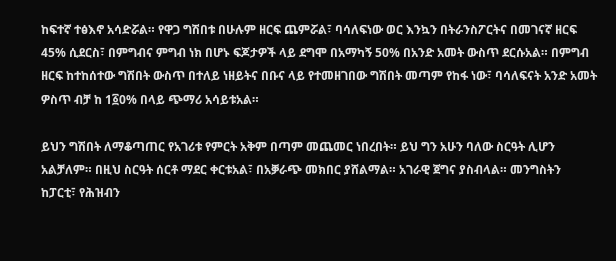ከፍተኛ ተፅእኖ አሳድሯል። የዋጋ ግሽበቱ በሁሉም ዘርፍ ጨምሯል፣ ባሳለፍነው ወር እንኳን በትራንስፖርትና በመገናኛ ዘርፍ 45% ሲደርስ፣ በምግብና ምግብ ነክ በሆኑ ፍጆታዎች ላይ ደግሞ በአማካኝ 50% በአንድ አመት ውስጥ ደርሱአል። በምግብ ዘርፍ ከተከሰተው ግሽበት ውስጥ በተለይ ነዘይትና በቡና ላይ የተመዘገበው ግሽበት መጣም የከፋ ነው፣ ባሳለፍናት አንድ አመት ዎስጥ ብቻ ከ 1፩0% በላይ ጭማሪ አሳይቱአል።

ይህን ግሽበት ለማቆጣጠር የአገሪቱ የምርት አቅም በጣም መጨመር ነበረበት። ይህ ግን አሁን ባለው ስርዓት ሊሆን አልቻለም። በዚህ ስርዓት ሰርቶ ማደር ቀርቱአል፣ በአቓራጭ መክበር ያሸልማል። አገራዊ ጀግና ያስብላል። መንግስትን ከፓርቲ፣ የሕዝብን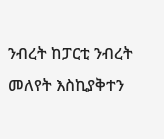ንብረት ከፓርቲ ንብረት መለየት እስኪያቅተን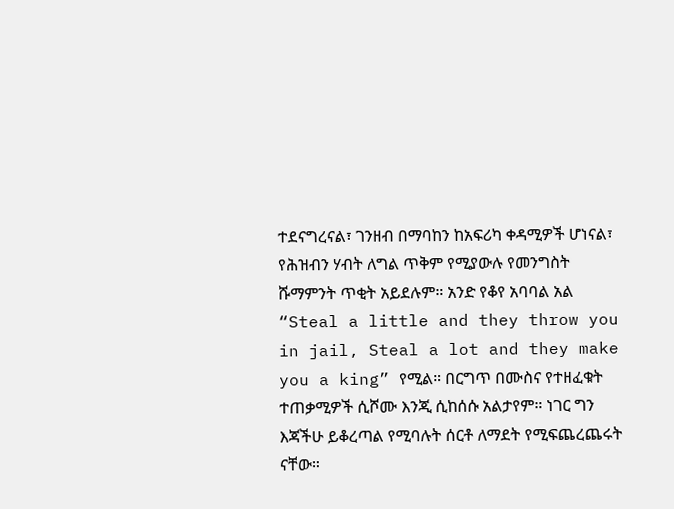ተደናግረናል፣ ገንዘብ በማባከን ከአፍሪካ ቀዳሚዎች ሆነናል፣ የሕዝብን ሃብት ለግል ጥቅም የሚያውሉ የመንግስት ሹማምንት ጥቂት አይደሉም። አንድ የቆየ አባባል አል “Steal a little and they throw you in jail, Steal a lot and they make you a king” የሚል። በርግጥ በሙስና የተዘፈቁት ተጠቃሚዎች ሲሾሙ እንጂ ሲከሰሱ አልታየም። ነገር ግን እጃችሁ ይቆረጣል የሚባሉት ሰርቶ ለማደት የሚፍጨረጨሩት ናቸው።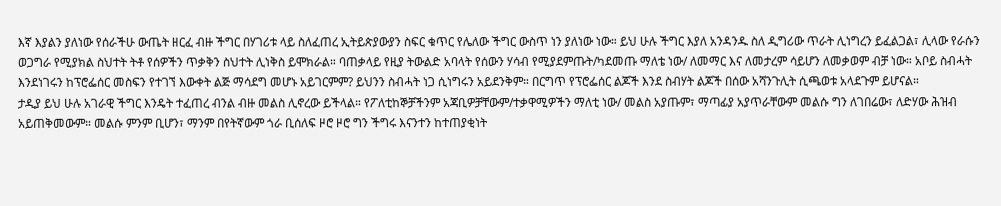እኛ እያልን ያለነው የሰራችሁ ውጤት ዘርፈ ብዙ ችግር በሃገሪቱ ላይ ስለፈጠረ ኢትይጵያውያን ስፍር ቁጥር የሌለው ችግር ውስጥ ነን ያለነው ነው። ይህ ሁሉ ችግር እያለ አንዳንዱ ስለ ዲግሪው ጥራት ሊነግረን ይፈልጋል፣ ሊላው የራሱን ወጋግራ የሚያክል ስህተት ትቶ የሰዎችን ጥቃቅን ስህተት ሊነቅስ ይሞክራል። ባጠቃላይ የዚያ ትውልድ አባላት የሰውን ሃሳብ የሚያደምጡት/ካደመጡ ማለቴ ነው/ ለመማር እና ለመታረም ሳይሆን ለመቃወም ብቻ ነው። አቦይ ስብሓት እንደነገሩን ከፕሮፌሰር መስፍን የተገኘ እውቀት ልጅ ማሳደግ መሆኑ አይገርምም? ይህንን ስብሓት ነጋ ሲነግሩን አይደንቅም። በርግጥ የፕሮፌሰር ልጆች እንደ ስብሃት ልጆች በሰው አሻንጉሊት ሲጫወቱ አላደጉም ይሆናል።
ታዲያ ይህ ሁሉ አገራዊ ችግር እንዴት ተፈጠረ ብንል ብዙ መልስ ሊኖረው ይችላል። የፖለቲከኞቻችንም አጃቢዎቻቸውም/ተቃዋሚዎችን ማለቲ ነው/ መልስ አያጡም፣ ማጣፊያ አያጥራቸውም መልሱ ግን ለገበሬው፣ ለድሃው ሕዝብ አይጠቅመውም። መልሱ ምንም ቢሆን፣ ማንም በየትኛውም ጎራ ቢሰለፍ ዞሮ ዞሮ ግን ችግሩ እናንተን ከተጠያቂነት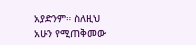አያድንም። ስለዚህ አሁን የሚጠቅመው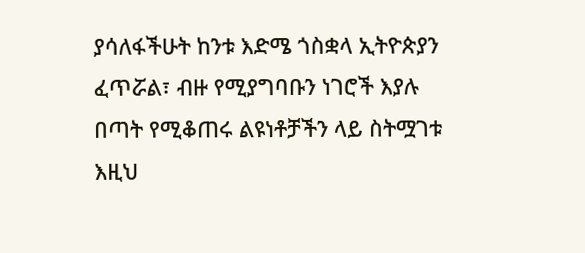ያሳለፋችሁት ከንቱ እድሜ ጎስቋላ ኢትዮጵያን ፈጥሯል፣ ብዙ የሚያግባቡን ነገሮች እያሉ በጣት የሚቆጠሩ ልዩነቶቻችን ላይ ስትሟገቱ እዚህ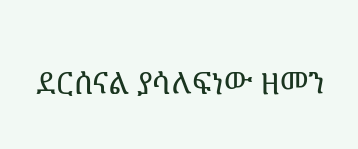ደርሰናል ያሳለፍነው ዘመን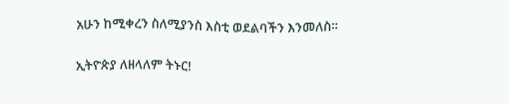አሁን ከሚቀረን ስለሚያንስ እስቲ ወደልባችን እንመለስ።

ኢትዮጵያ ለዘላለም ትኑር!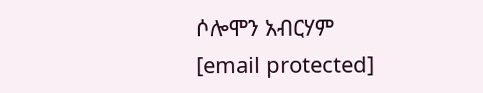ሶሎሞን አብርሃም
[email protected]